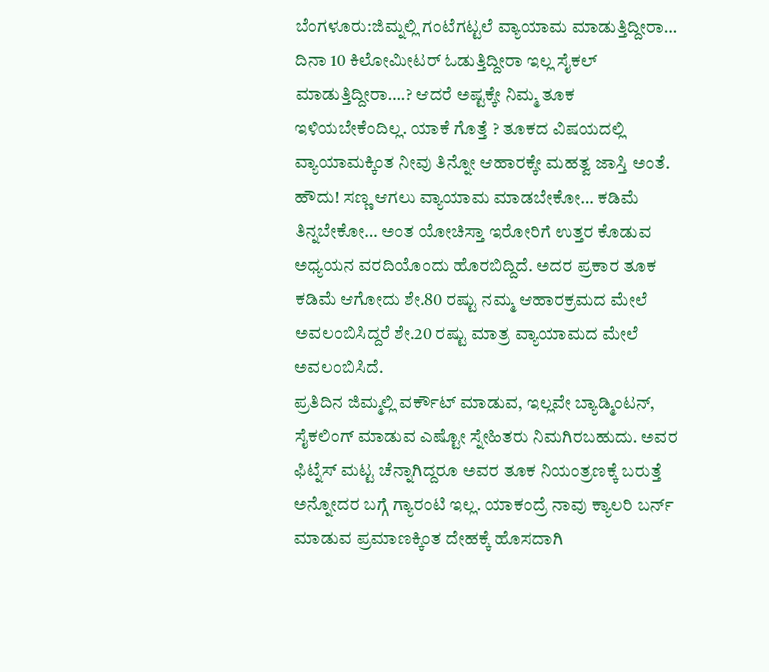ಬೆಂಗಳೂರು:ಜಿಮ್ನಲ್ಲಿ ಗಂಟೆಗಟ್ಟಲೆ ವ್ಯಾಯಾಮ ಮಾಡುತ್ತಿದ್ದೀರಾ… ದಿನಾ 10 ಕಿಲೋಮೀಟರ್ ಓಡುತ್ತಿದ್ದೀರಾ ಇಲ್ಲ ಸೈಕಲ್ ಮಾಡುತ್ತಿದ್ದೀರಾ….? ಆದರೆ ಅಷ್ಟಕ್ಕೇ ನಿಮ್ಮ ತೂಕ ಇಳಿಯಬೇಕೆಂದಿಲ್ಲ. ಯಾಕೆ ಗೊತ್ತೆ ? ತೂಕದ ವಿಷಯದಲ್ಲಿ ವ್ಯಾಯಾಮಕ್ಕಿಂತ ನೀವು ತಿನ್ನೋ ಆಹಾರಕ್ಕೇ ಮಹತ್ವ ಜಾಸ್ತಿ ಅಂತೆ.
ಹೌದು! ಸಣ್ಣ ಆಗಲು ವ್ಯಾಯಾಮ ಮಾಡಬೇಕೋ… ಕಡಿಮೆ ತಿನ್ನಬೇಕೋ… ಅಂತ ಯೋಚಿಸ್ತಾ ಇರೋರಿಗೆ ಉತ್ತರ ಕೊಡುವ ಅಧ್ಯಯನ ವರದಿಯೊಂದು ಹೊರಬಿದ್ದಿದೆ. ಅದರ ಪ್ರಕಾರ ತೂಕ ಕಡಿಮೆ ಆಗೋದು ಶೇ.80 ರಷ್ಟು ನಮ್ಮ ಆಹಾರಕ್ರಮದ ಮೇಲೆ ಅವಲಂಬಿಸಿದ್ದರೆ ಶೇ.20 ರಷ್ಟು ಮಾತ್ರ ವ್ಯಾಯಾಮದ ಮೇಲೆ ಅವಲಂಬಿಸಿದೆ.
ಪ್ರತಿದಿನ ಜಿಮ್ಮಲ್ಲಿ ವರ್ಕೌಟ್ ಮಾಡುವ, ಇಲ್ಲವೇ ಬ್ಯಾಡ್ಮಿಂಟನ್, ಸೈಕಲಿಂಗ್ ಮಾಡುವ ಎಷ್ಟೋ ಸ್ನೇಹಿತರು ನಿಮಗಿರಬಹುದು. ಅವರ ಫಿಟ್ನೆಸ್ ಮಟ್ಟ ಚೆನ್ನಾಗಿದ್ದರೂ ಅವರ ತೂಕ ನಿಯಂತ್ರಣಕ್ಕೆ ಬರುತ್ತೆ ಅನ್ನೋದರ ಬಗ್ಗೆ ಗ್ಯಾರಂಟಿ ಇಲ್ಲ. ಯಾಕಂದ್ರೆ ನಾವು ಕ್ಯಾಲರಿ ಬರ್ನ್ ಮಾಡುವ ಪ್ರಮಾಣಕ್ಕಿಂತ ದೇಹಕ್ಕೆ ಹೊಸದಾಗಿ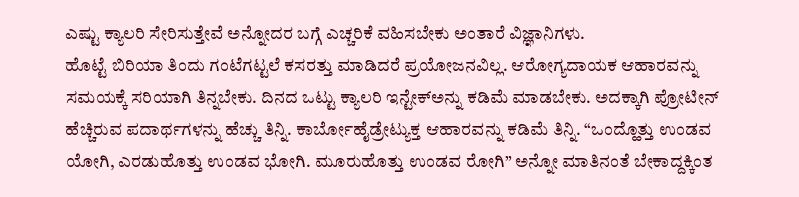ಎಷ್ಟು ಕ್ಯಾಲರಿ ಸೇರಿಸುತ್ತೇವೆ ಅನ್ನೋದರ ಬಗ್ಗೆ ಎಚ್ಚರಿಕೆ ವಹಿಸಬೇಕು ಅಂತಾರೆ ವಿಜ್ಞಾನಿಗಳು.
ಹೊಟ್ಟೆ ಬಿರಿಯಾ ತಿಂದು ಗಂಟೆಗಟ್ಟಲೆ ಕಸರತ್ತು ಮಾಡಿದರೆ ಪ್ರಯೋಜನವಿಲ್ಲ. ಆರೋಗ್ಯದಾಯಕ ಆಹಾರವನ್ನು ಸಮಯಕ್ಕೆ ಸರಿಯಾಗಿ ತಿನ್ನಬೇಕು. ದಿನದ ಒಟ್ಟು ಕ್ಯಾಲರಿ ಇನ್ಟೇಕ್ಅನ್ನು ಕಡಿಮೆ ಮಾಡಬೇಕು. ಅದಕ್ಕಾಗಿ ಪ್ರೋಟೀನ್ ಹೆಚ್ಚಿರುವ ಪದಾರ್ಥಗಳನ್ನು ಹೆಚ್ಚು ತಿನ್ನಿ. ಕಾರ್ಬೋಹೈಡ್ರೇಟ್ಯುಕ್ತ ಆಹಾರವನ್ನು ಕಡಿಮೆ ತಿನ್ನಿ. “ಒಂದ್ಹೊತ್ತು ಉಂಡವ ಯೋಗಿ, ಎರಡುಹೊತ್ತು ಉಂಡವ ಭೋಗಿ. ಮೂರುಹೊತ್ತು ಉಂಡವ ರೋಗಿ” ಅನ್ನೋ ಮಾತಿನಂತೆ ಬೇಕಾದ್ದಕ್ಕಿಂತ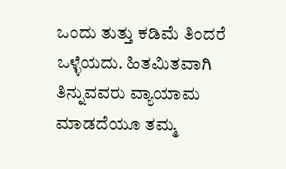ಒಂದು ತುತ್ತು ಕಡಿಮೆ ತಿಂದರೆ ಒಳ್ಳೆಯದು. ಹಿತಮಿತವಾಗಿ ತಿನ್ನುವವರು ವ್ಯಾಯಾಮ ಮಾಡದೆಯೂ ತಮ್ಮ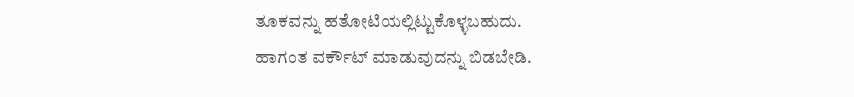ತೂಕವನ್ನು ಹತೋಟಿಯಲ್ಲಿಟ್ಟುಕೊಳ್ಳಬಹುದು.
ಹಾಗಂತ ವರ್ಕೌಟ್ ಮಾಡುವುದನ್ನು ಬಿಡಬೇಡಿ.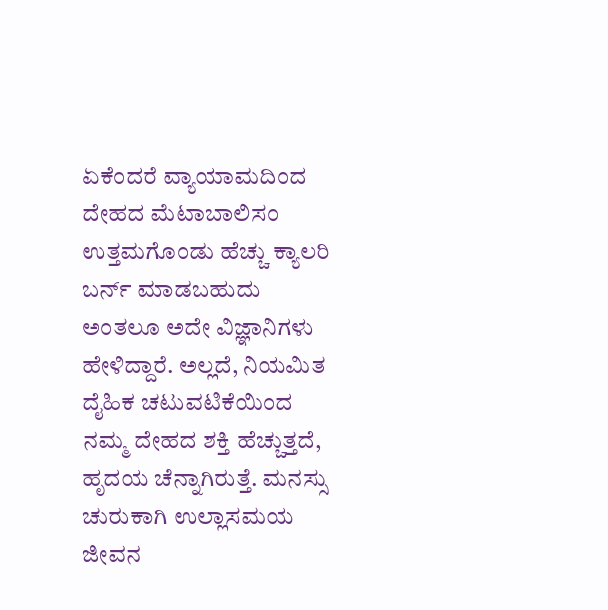ಏಕೆಂದರೆ ವ್ಯಾಯಾಮದಿಂದ ದೇಹದ ಮೆಟಾಬಾಲಿಸಂ ಉತ್ತಮಗೊಂಡು ಹೆಚ್ಚು ಕ್ಯಾಲರಿ ಬರ್ನ್ ಮಾಡಬಹುದು ಅಂತಲೂ ಅದೇ ವಿಜ್ಞಾನಿಗಳು ಹೇಳಿದ್ದಾರೆ. ಅಲ್ಲದೆ, ನಿಯಮಿತ ದೈಹಿಕ ಚಟುವಟಿಕೆಯಿಂದ ನಮ್ಮ ದೇಹದ ಶಕ್ತಿ ಹೆಚ್ಚುತ್ತದೆ, ಹೃದಯ ಚೆನ್ನಾಗಿರುತ್ತೆ. ಮನಸ್ಸು ಚುರುಕಾಗಿ ಉಲ್ಲಾಸಮಯ ಜೀವನ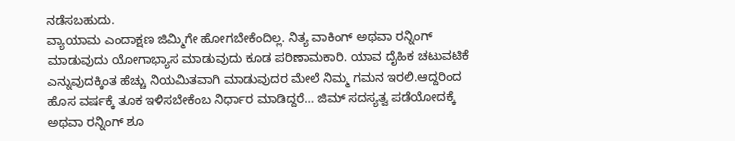ನಡೆಸಬಹುದು.
ವ್ಯಾಯಾಮ ಎಂದಾಕ್ಷಣ ಜಿಮ್ಮಿಗೇ ಹೋಗಬೇಕೆಂದಿಲ್ಲ. ನಿತ್ಯ ವಾಕಿಂಗ್ ಅಥವಾ ರನ್ನಿಂಗ್ ಮಾಡುವುದು ಯೋಗಾಭ್ಯಾಸ ಮಾಡುವುದು ಕೂಡ ಪರಿಣಾಮಕಾರಿ. ಯಾವ ದೈಹಿಕ ಚಟುವಟಿಕೆ ಎನ್ನುವುದಕ್ಕಿಂತ ಹೆಚ್ಚು ನಿಯಮಿತವಾಗಿ ಮಾಡುವುದರ ಮೇಲೆ ನಿಮ್ಮ ಗಮನ ಇರಲಿ.ಆದ್ದರಿಂದ ಹೊಸ ವರ್ಷಕ್ಕೆ ತೂಕ ಇಳಿಸಬೇಕೆಂಬ ನಿರ್ಧಾರ ಮಾಡಿದ್ದರೆ… ಜಿಮ್ ಸದಸ್ಯತ್ವ ಪಡೆಯೋದಕ್ಕೆ ಅಥವಾ ರನ್ನಿಂಗ್ ಶೂ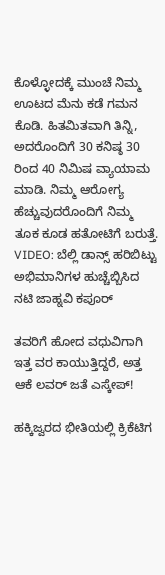ಕೊಳ್ಳೋದಕ್ಕೆ ಮುಂಚೆ ನಿಮ್ಮ ಊಟದ ಮೆನು ಕಡೆ ಗಮನ ಕೊಡಿ. ಹಿತಮಿತವಾಗಿ ತಿನ್ನಿ, ಅದರೊಂದಿಗೆ 30 ಕನಿಷ್ಠ 30 ರಿಂದ 40 ನಿಮಿಷ ವ್ಯಾಯಾಮ ಮಾಡಿ. ನಿಮ್ಮ ಆರೋಗ್ಯ ಹೆಚ್ಚುವುದರೊಂದಿಗೆ ನಿಮ್ಮ ತೂಕ ಕೂಡ ಹತೋಟಿಗೆ ಬರುತ್ತೆ.
VIDEO: ಬೆಲ್ಲಿ ಡಾನ್ಸ್ ಹರಿಬಿಟ್ಟು ಅಭಿಮಾನಿಗಳ ಹುಚ್ಚೆಬ್ಬಿಸಿದ ನಟಿ ಜಾಹ್ನವಿ ಕಪೂರ್

ತವರಿಗೆ ಹೋದ ವಧುವಿಗಾಗಿ ಇತ್ತ ವರ ಕಾಯುತ್ತಿದ್ದರೆ, ಅತ್ತ ಆಕೆ ಲವರ್ ಜತೆ ಎಸ್ಕೇಪ್!

ಹಕ್ಕಿಜ್ವರದ ಭೀತಿಯಲ್ಲಿ ಕ್ರಿಕೆಟಿಗ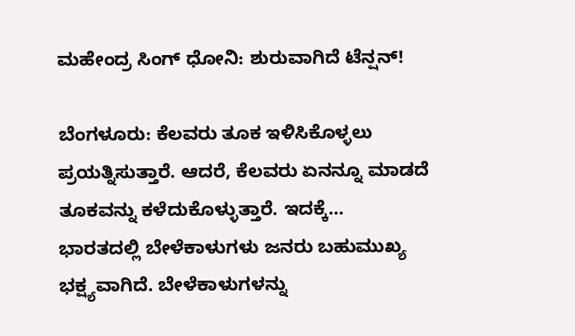ಮಹೇಂದ್ರ ಸಿಂಗ್ ಧೋನಿ: ಶುರುವಾಗಿದೆ ಟೆನ್ಷನ್!

ಬೆಂಗಳೂರು: ಕೆಲವರು ತೂಕ ಇಳಿಸಿಕೊಳ್ಳಲು ಪ್ರಯತ್ನಿಸುತ್ತಾರೆ. ಆದರೆ, ಕೆಲವರು ಏನನ್ನೂ ಮಾಡದೆ ತೂಕವನ್ನು ಕಳೆದುಕೊಳ್ಳುತ್ತಾರೆ. ಇದಕ್ಕೆ…
ಭಾರತದಲ್ಲಿ ಬೇಳೆಕಾಳುಗಳು ಜನರು ಬಹುಮುಖ್ಯ ಭಕ್ಷ್ಯವಾಗಿದೆ. ಬೇಳೆಕಾಳುಗಳನ್ನು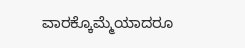ವಾರಕ್ಕೊಮ್ಮೆಯಾದರೂ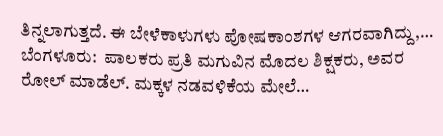ತಿನ್ನಲಾಗುತ್ತದೆ. ಈ ಬೇಳೆಕಾಳುಗಳು ಪೋಷಕಾಂಶಗಳ ಆಗರವಾಗಿದ್ದು,…
ಬೆಂಗಳೂರು:  ಪಾಲಕರು ಪ್ರತಿ ಮಗುವಿನ ಮೊದಲ ಶಿಕ್ಷಕರು, ಅವರ ರೋಲ್ ಮಾಡೆಲ್. ಮಕ್ಕಳ ನಡವಳಿಕೆಯ ಮೇಲೆ…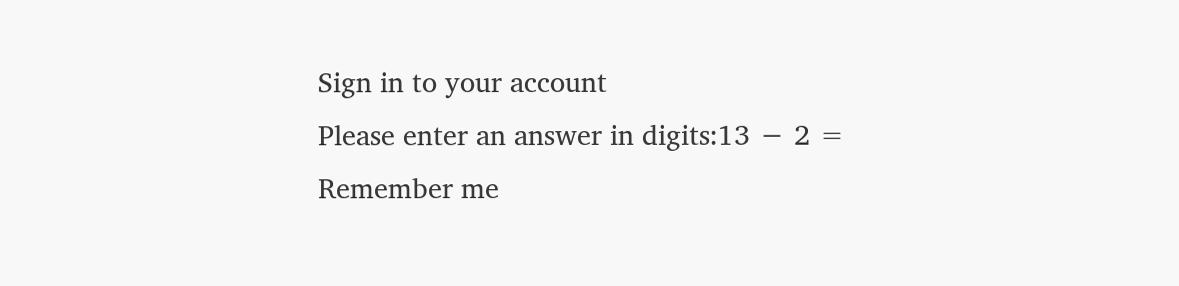Sign in to your account
Please enter an answer in digits:13 − 2 =
Remember me